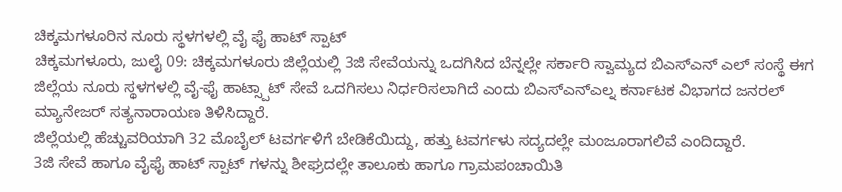ಚಿಕ್ಕಮಗಳೂರಿನ ನೂರು ಸ್ಥಳಗಳಲ್ಲಿ ವೈ ಫೈ ಹಾಟ್ ಸ್ಪಾಟ್
ಚಿಕ್ಕಮಗಳೂರು, ಜುಲೈ 09: ಚಿಕ್ಕಮಗಳೂರು ಜಿಲ್ಲೆಯಲ್ಲಿ 3ಜಿ ಸೇವೆಯನ್ನು ಒದಗಿಸಿದ ಬೆನ್ನಲ್ಲೇ ಸರ್ಕಾರಿ ಸ್ವಾಮ್ಯದ ಬಿಎಸ್ಎನ್ ಎಲ್ ಸಂಸ್ಥೆ ಈಗ ಜಿಲ್ಲೆಯ ನೂರು ಸ್ಥಳಗಳಲ್ಲಿ ವೈ-ಫೈ ಹಾಟ್ಸ್ಪಾಟ್ ಸೇವೆ ಒದಗಿಸಲು ನಿರ್ಧರಿಸಲಾಗಿದೆ ಎಂದು ಬಿಎಸ್ಎನ್ಎಲ್ನ ಕರ್ನಾಟಕ ವಿಭಾಗದ ಜನರಲ್ ಮ್ಯಾನೇಜರ್ ಸತ್ಯನಾರಾಯಣ ತಿಳಿಸಿದ್ದಾರೆ.
ಜಿಲ್ಲೆಯಲ್ಲಿ ಹೆಚ್ಚುವರಿಯಾಗಿ 32 ಮೊಬೈಲ್ ಟವರ್ಗಳಿಗೆ ಬೇಡಿಕೆಯಿದ್ದು, ಹತ್ತು ಟವರ್ಗಳು ಸದ್ಯದಲ್ಲೇ ಮಂಜೂರಾಗಲಿವೆ ಎಂದಿದ್ದಾರೆ.
3ಜಿ ಸೇವೆ ಹಾಗೂ ವೈಫೈ ಹಾಟ್ ಸ್ಪಾಟ್ ಗಳನ್ನು ಶೀಘ್ರದಲ್ಲೇ ತಾಲೂಕು ಹಾಗೂ ಗ್ರಾಮಪಂಚಾಯಿತಿ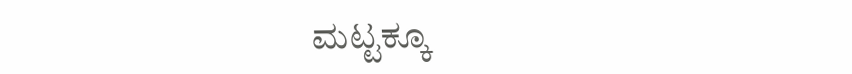ಮಟ್ಟಕ್ಕೂ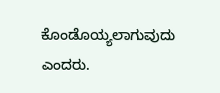ಕೊಂಡೊಯ್ಯಲಾಗುವುದು ಎಂದರು.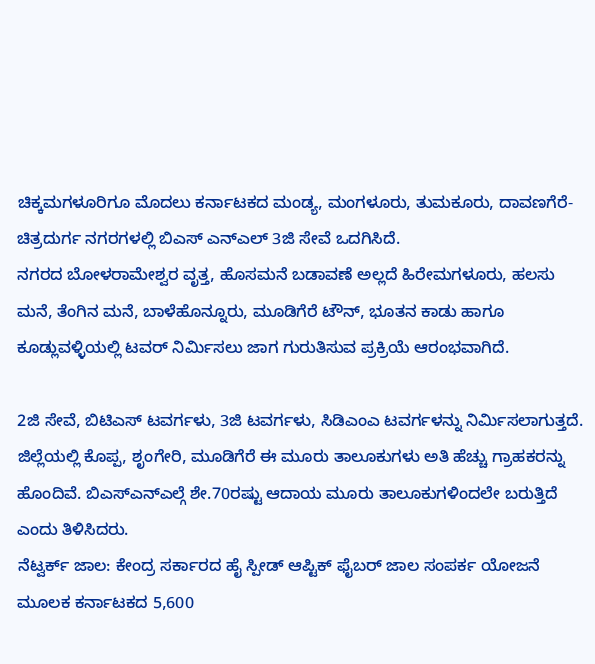ಚಿಕ್ಕಮಗಳೂರಿಗೂ ಮೊದಲು ಕರ್ನಾಟಕದ ಮಂಡ್ಯ, ಮಂಗಳೂರು, ತುಮಕೂರು, ದಾವಣಗೆರೆ-ಚಿತ್ರದುರ್ಗ ನಗರಗಳಲ್ಲಿ ಬಿಎಸ್ ಎನ್ಎಲ್ 3ಜಿ ಸೇವೆ ಒದಗಿಸಿದೆ.
ನಗರದ ಬೋಳರಾಮೇಶ್ವರ ವೃತ್ತ, ಹೊಸಮನೆ ಬಡಾವಣೆ ಅಲ್ಲದೆ ಹಿರೇಮಗಳೂರು, ಹಲಸು ಮನೆ, ತೆಂಗಿನ ಮನೆ, ಬಾಳೆಹೊನ್ನೂರು, ಮೂಡಿಗೆರೆ ಟೌನ್, ಭೂತನ ಕಾಡು ಹಾಗೂ ಕೂಡ್ಲುವಳ್ಳಿಯಲ್ಲಿ ಟವರ್ ನಿರ್ಮಿಸಲು ಜಾಗ ಗುರುತಿಸುವ ಪ್ರಕ್ರಿಯೆ ಆರಂಭವಾಗಿದೆ.

2ಜಿ ಸೇವೆ, ಬಿಟಿಎಸ್ ಟವರ್ಗಳು, 3ಜಿ ಟವರ್ಗಳು, ಸಿಡಿಎಂಎ ಟವರ್ಗಳನ್ನು ನಿರ್ಮಿಸಲಾಗುತ್ತದೆ. ಜಿಲ್ಲೆಯಲ್ಲಿ ಕೊಪ್ಪ, ಶೃಂಗೇರಿ, ಮೂಡಿಗೆರೆ ಈ ಮೂರು ತಾಲೂಕುಗಳು ಅತಿ ಹೆಚ್ಚು ಗ್ರಾಹಕರನ್ನು ಹೊಂದಿವೆ. ಬಿಎಸ್ಎನ್ಎಲ್ಗೆ ಶೇ.70ರಷ್ಟು ಆದಾಯ ಮೂರು ತಾಲೂಕುಗಳಿಂದಲೇ ಬರುತ್ತಿದೆ ಎಂದು ತಿಳಿಸಿದರು.
ನೆಟ್ವರ್ಕ್ ಜಾಲ: ಕೇಂದ್ರ ಸರ್ಕಾರದ ಹೈ ಸ್ಪೀಡ್ ಆಪ್ಟಿಕ್ ಫೈಬರ್ ಜಾಲ ಸಂಪರ್ಕ ಯೋಜನೆ ಮೂಲಕ ಕರ್ನಾಟಕದ 5,600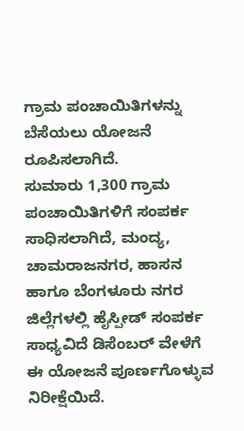ಗ್ರಾಮ ಪಂಚಾಯಿತಿಗಳನ್ನು ಬೆಸೆಯಲು ಯೋಜನೆ ರೂಪಿಸಲಾಗಿದೆ.
ಸುಮಾರು 1,300 ಗ್ರಾಮ ಪಂಚಾಯಿತಿಗಳಿಗೆ ಸಂಪರ್ಕ ಸಾಧಿಸಲಾಗಿದೆ, ಮಂದ್ಯ, ಚಾಮರಾಜನಗರ, ಹಾಸನ ಹಾಗೂ ಬೆಂಗಳೂರು ನಗರ ಜಿಲ್ಲೆಗಳಲ್ಲಿ ಹೈಸ್ಪೀಡ್ ಸಂಪರ್ಕ ಸಾಧ್ಯವಿದೆ ಡಿಸೆಂಬರ್ ವೇಳೆಗೆ ಈ ಯೋಜನೆ ಪೂರ್ಣಗೊಳ್ಳುವ ನಿರೀಕ್ಷೆಯಿದೆ.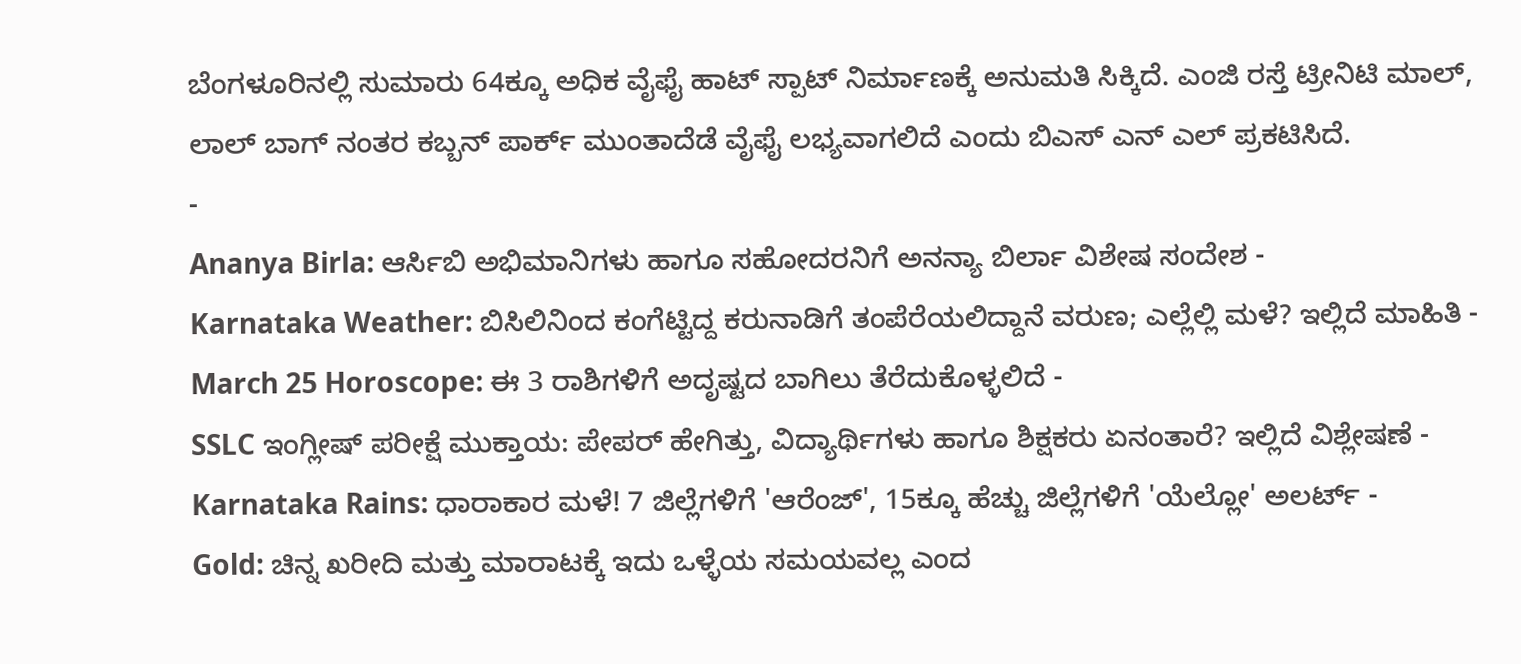ಬೆಂಗಳೂರಿನಲ್ಲಿ ಸುಮಾರು 64ಕ್ಕೂ ಅಧಿಕ ವೈಫೈ ಹಾಟ್ ಸ್ಪಾಟ್ ನಿರ್ಮಾಣಕ್ಕೆ ಅನುಮತಿ ಸಿಕ್ಕಿದೆ. ಎಂಜಿ ರಸ್ತೆ ಟ್ರೀನಿಟಿ ಮಾಲ್, ಲಾಲ್ ಬಾಗ್ ನಂತರ ಕಬ್ಬನ್ ಪಾರ್ಕ್ ಮುಂತಾದೆಡೆ ವೈಫೈ ಲಭ್ಯವಾಗಲಿದೆ ಎಂದು ಬಿಎಸ್ ಎನ್ ಎಲ್ ಪ್ರಕಟಿಸಿದೆ.
-
Ananya Birla: ಆರ್ಸಿಬಿ ಅಭಿಮಾನಿಗಳು ಹಾಗೂ ಸಹೋದರನಿಗೆ ಅನನ್ಯಾ ಬಿರ್ಲಾ ವಿಶೇಷ ಸಂದೇಶ -
Karnataka Weather: ಬಿಸಿಲಿನಿಂದ ಕಂಗೆಟ್ಟಿದ್ದ ಕರುನಾಡಿಗೆ ತಂಪೆರೆಯಲಿದ್ದಾನೆ ವರುಣ; ಎಲ್ಲೆಲ್ಲಿ ಮಳೆ? ಇಲ್ಲಿದೆ ಮಾಹಿತಿ -
March 25 Horoscope: ಈ 3 ರಾಶಿಗಳಿಗೆ ಅದೃಷ್ಟದ ಬಾಗಿಲು ತೆರೆದುಕೊಳ್ಳಲಿದೆ -
SSLC ಇಂಗ್ಲೀಷ್ ಪರೀಕ್ಷೆ ಮುಕ್ತಾಯ: ಪೇಪರ್ ಹೇಗಿತ್ತು, ವಿದ್ಯಾರ್ಥಿಗಳು ಹಾಗೂ ಶಿಕ್ಷಕರು ಏನಂತಾರೆ? ಇಲ್ಲಿದೆ ವಿಶ್ಲೇಷಣೆ -
Karnataka Rains: ಧಾರಾಕಾರ ಮಳೆ! 7 ಜಿಲ್ಲೆಗಳಿಗೆ 'ಆರೆಂಜ್', 15ಕ್ಕೂ ಹೆಚ್ಚು ಜಿಲ್ಲೆಗಳಿಗೆ 'ಯೆಲ್ಲೋ' ಅಲರ್ಟ್ -
Gold: ಚಿನ್ನ ಖರೀದಿ ಮತ್ತು ಮಾರಾಟಕ್ಕೆ ಇದು ಒಳ್ಳೆಯ ಸಮಯವಲ್ಲ ಎಂದ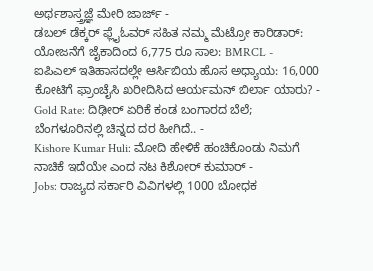ಅರ್ಥಶಾಸ್ತ್ರಜ್ಞೆ ಮೇರಿ ಜಾರ್ಜ್ -
ಡಬಲ್ ಡೆಕ್ಕರ್ ಫ್ಲೈಓವರ್ ಸಹಿತ ನಮ್ಮ ಮೆಟ್ರೋ ಕಾರಿಡಾರ್: ಯೋಜನೆಗೆ ಜೈಕಾದಿಂದ 6,775 ರೂ ಸಾಲ: BMRCL -
ಐಪಿಎಲ್ ಇತಿಹಾಸದಲ್ಲೇ ಆರ್ಸಿಬಿಯ ಹೊಸ ಅಧ್ಯಾಯ: 16,000 ಕೋಟಿಗೆ ಫ್ರಾಂಚೈಸಿ ಖರೀದಿಸಿದ ಆರ್ಯಮನ್ ಬಿರ್ಲಾ ಯಾರು? -
Gold Rate: ದಿಢೀರ್ ಏರಿಕೆ ಕಂಡ ಬಂಗಾರದ ಬೆಲೆ; ಬೆಂಗಳೂರಿನಲ್ಲಿ ಚಿನ್ನದ ದರ ಹೀಗಿದೆ.. -
Kishore Kumar Huli: ಮೋದಿ ಹೇಳಿಕೆ ಹಂಚಿಕೊಂಡು ನಿಮಗೆ ನಾಚಿಕೆ ಇದೆಯೇ ಎಂದ ನಟ ಕಿಶೋರ್ ಕುಮಾರ್ -
Jobs: ರಾಜ್ಯದ ಸರ್ಕಾರಿ ವಿವಿಗಳಲ್ಲಿ 1000 ಬೋಧಕ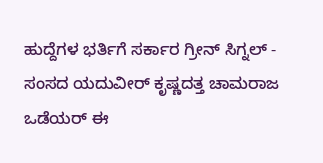ಹುದ್ದೆಗಳ ಭರ್ತಿಗೆ ಸರ್ಕಾರ ಗ್ರೀನ್ ಸಿಗ್ನಲ್ -
ಸಂಸದ ಯದುವೀರ್ ಕೃಷ್ಣದತ್ತ ಚಾಮರಾಜ ಒಡೆಯರ್ ಈ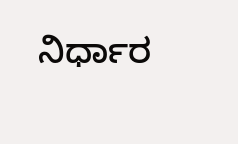ನಿರ್ಧಾರ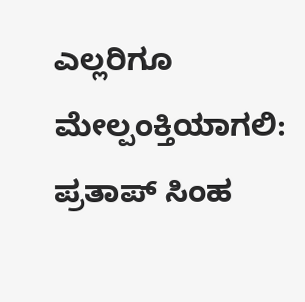ಎಲ್ಲರಿಗೂ ಮೇಲ್ಪಂಕ್ತಿಯಾಗಲಿ: ಪ್ರತಾಪ್ ಸಿಂಹ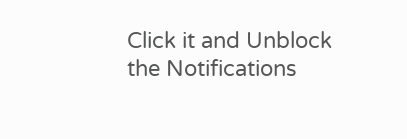Click it and Unblock the Notifications